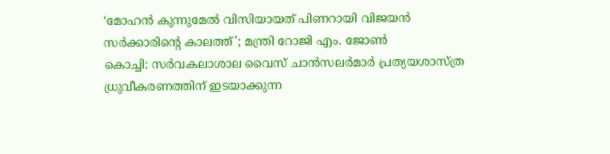‘മോഹൻ കുന്നുമേൽ വിസിയായത് പിണറായി വിജയൻ സർക്കാരിന്റെ കാലത്ത്’; മന്ത്രി റോജി എം. ജോൺ
കൊച്ചി: സർവകലാശാല വൈസ് ചാൻസലർമാർ പ്രത്യയശാസ്ത്ര ധ്രുവീകരണത്തിന് ഇടയാക്കുന്ന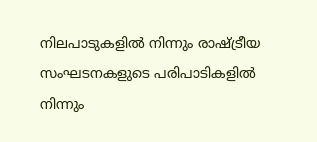നിലപാടുകളിൽ നിന്നും രാഷ്ട്രീയ സംഘടനകളുടെ പരിപാടികളിൽ നിന്നും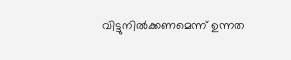വിട്ടുനിൽക്കണമെന്ന് ഉന്നത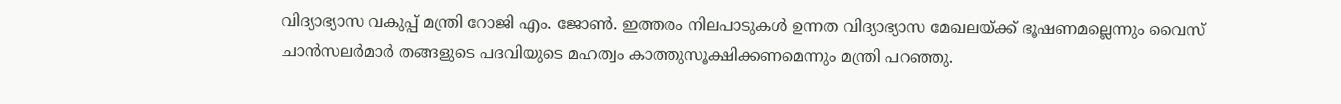വിദ്യാഭ്യാസ വകുപ്പ് മന്ത്രി റോജി എം. ജോൺ. ഇത്തരം നിലപാടുകൾ ഉന്നത വിദ്യാഭ്യാസ മേഖലയ്ക്ക് ഭൂഷണമല്ലെന്നും വൈസ് ചാൻസലർമാർ തങ്ങളുടെ പദവിയുടെ മഹത്വം കാത്തുസൂക്ഷിക്കണമെന്നും മന്ത്രി പറഞ്ഞു.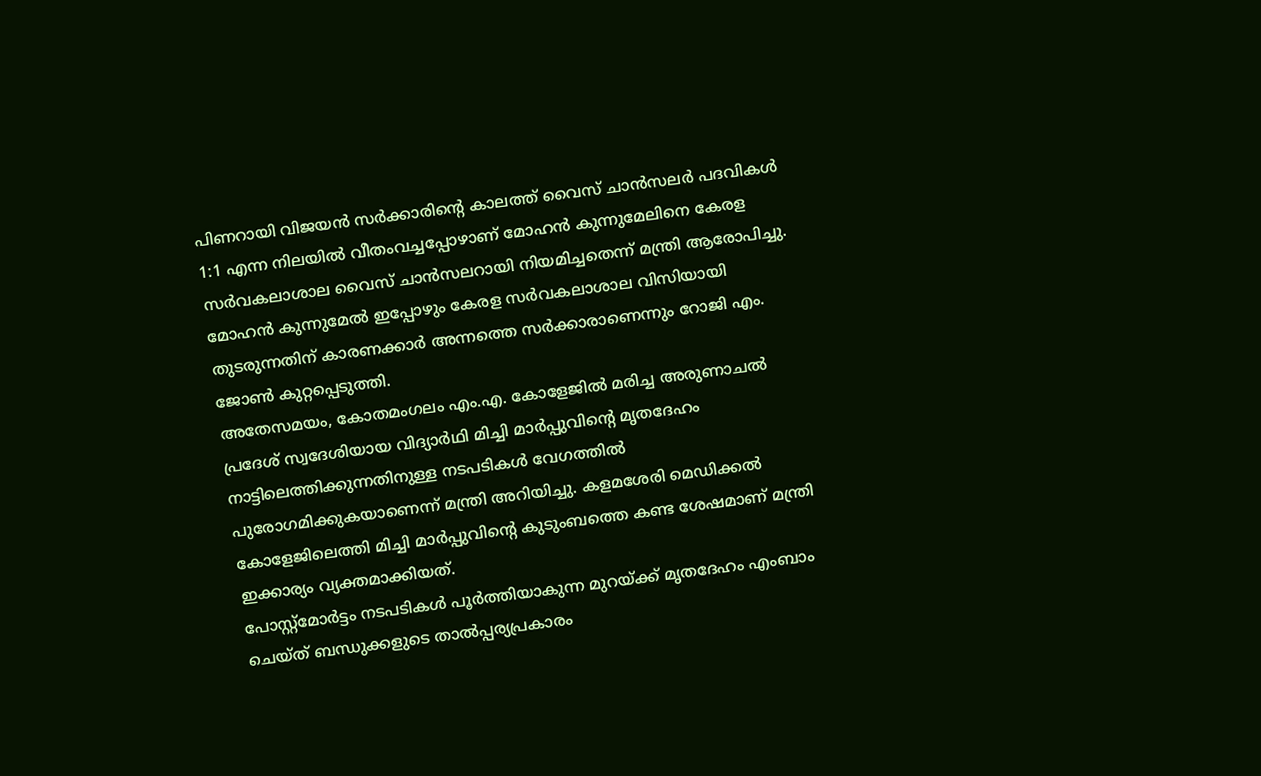പിണറായി വിജയൻ സർക്കാരിന്റെ കാലത്ത് വൈസ് ചാൻസലർ പദവികൾ 1:1 എന്ന നിലയിൽ വീതംവച്ചപ്പോഴാണ് മോഹൻ കുന്നുമേലിനെ കേരള സർവകലാശാല വൈസ് ചാൻസലറായി നിയമിച്ചതെന്ന് മന്ത്രി ആരോപിച്ചു. മോഹൻ കുന്നുമേൽ ഇപ്പോഴും കേരള സർവകലാശാല വിസിയായി തുടരുന്നതിന് കാരണക്കാർ അന്നത്തെ സർക്കാരാണെന്നും റോജി എം. ജോൺ കുറ്റപ്പെടുത്തി.
അതേസമയം, കോതമംഗലം എം.എ. കോളേജിൽ മരിച്ച അരുണാചൽ പ്രദേശ് സ്വദേശിയായ വിദ്യാർഥി മിച്ചി മാർപ്പുവിന്റെ മൃതദേഹം നാട്ടിലെത്തിക്കുന്നതിനുള്ള നടപടികൾ വേഗത്തിൽ പുരോഗമിക്കുകയാണെന്ന് മന്ത്രി അറിയിച്ചു. കളമശേരി മെഡിക്കൽ കോളേജിലെത്തി മിച്ചി മാർപ്പുവിന്റെ കുടുംബത്തെ കണ്ട ശേഷമാണ് മന്ത്രി ഇക്കാര്യം വ്യക്തമാക്കിയത്.
പോസ്റ്റ്മോർട്ടം നടപടികൾ പൂർത്തിയാകുന്ന മുറയ്ക്ക് മൃതദേഹം എംബാം ചെയ്ത് ബന്ധുക്കളുടെ താൽപ്പര്യപ്രകാരം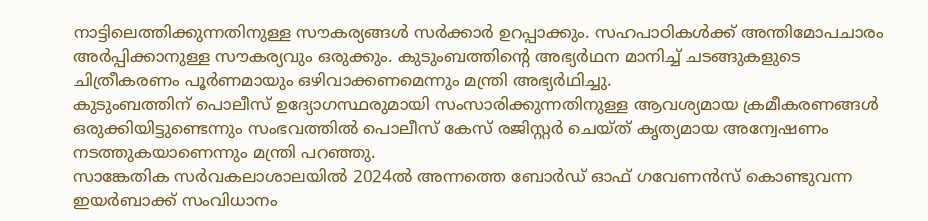നാട്ടിലെത്തിക്കുന്നതിനുള്ള സൗകര്യങ്ങൾ സർക്കാർ ഉറപ്പാക്കും. സഹപാഠികൾക്ക് അന്തിമോപചാരം അർപ്പിക്കാനുള്ള സൗകര്യവും ഒരുക്കും. കുടുംബത്തിന്റെ അഭ്യർഥന മാനിച്ച് ചടങ്ങുകളുടെ ചിത്രീകരണം പൂർണമായും ഒഴിവാക്കണമെന്നും മന്ത്രി അഭ്യർഥിച്ചു.
കുടുംബത്തിന് പൊലീസ് ഉദ്യോഗസ്ഥരുമായി സംസാരിക്കുന്നതിനുള്ള ആവശ്യമായ ക്രമീകരണങ്ങൾ ഒരുക്കിയിട്ടുണ്ടെന്നും സംഭവത്തിൽ പൊലീസ് കേസ് രജിസ്റ്റർ ചെയ്ത് കൃത്യമായ അന്വേഷണം നടത്തുകയാണെന്നും മന്ത്രി പറഞ്ഞു.
സാങ്കേതിക സർവകലാശാലയിൽ 2024ൽ അന്നത്തെ ബോർഡ് ഓഫ് ഗവേണൻസ് കൊണ്ടുവന്ന ഇയർബാക്ക് സംവിധാനം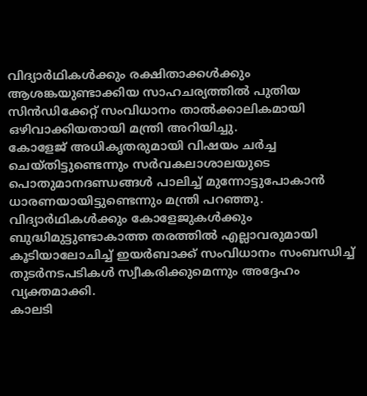വിദ്യാർഥികൾക്കും രക്ഷിതാക്കൾക്കും ആശങ്കയുണ്ടാക്കിയ സാഹചര്യത്തിൽ പുതിയ സിൻഡിക്കേറ്റ് സംവിധാനം താൽക്കാലികമായി ഒഴിവാക്കിയതായി മന്ത്രി അറിയിച്ചു.
കോളേജ് അധികൃതരുമായി വിഷയം ചർച്ച ചെയ്തിട്ടുണ്ടെന്നും സർവകലാശാലയുടെ പൊതുമാനദണ്ഡങ്ങൾ പാലിച്ച് മുന്നോട്ടുപോകാൻ ധാരണയായിട്ടുണ്ടെന്നും മന്ത്രി പറഞ്ഞു. വിദ്യാർഥികൾക്കും കോളേജുകൾക്കും ബുദ്ധിമുട്ടുണ്ടാകാത്ത തരത്തിൽ എല്ലാവരുമായി കൂടിയാലോചിച്ച് ഇയർബാക്ക് സംവിധാനം സംബന്ധിച്ച് തുടർനടപടികൾ സ്വീകരിക്കുമെന്നും അദ്ദേഹം വ്യക്തമാക്കി.
കാലടി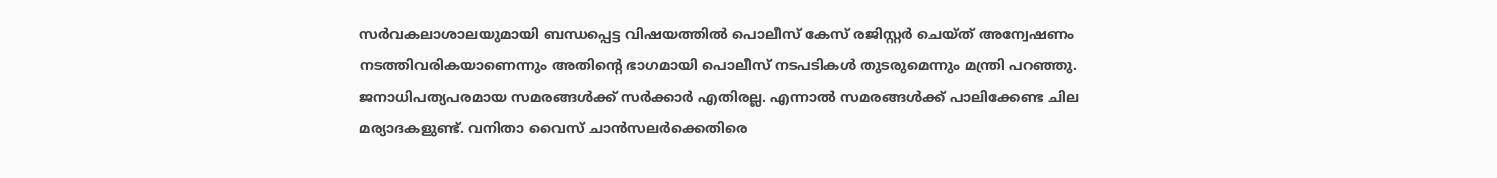സർവകലാശാലയുമായി ബന്ധപ്പെട്ട വിഷയത്തിൽ പൊലീസ് കേസ് രജിസ്റ്റർ ചെയ്ത് അന്വേഷണം നടത്തിവരികയാണെന്നും അതിന്റെ ഭാഗമായി പൊലീസ് നടപടികൾ തുടരുമെന്നും മന്ത്രി പറഞ്ഞു. ജനാധിപത്യപരമായ സമരങ്ങൾക്ക് സർക്കാർ എതിരല്ല. എന്നാൽ സമരങ്ങൾക്ക് പാലിക്കേണ്ട ചില മര്യാദകളുണ്ട്. വനിതാ വൈസ് ചാൻസലർക്കെതിരെ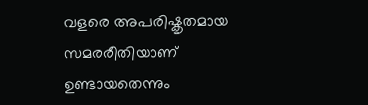വളരെ അപരിഷ്കൃതമായ സമരരീതിയാണ് ഉണ്ടായതെന്നും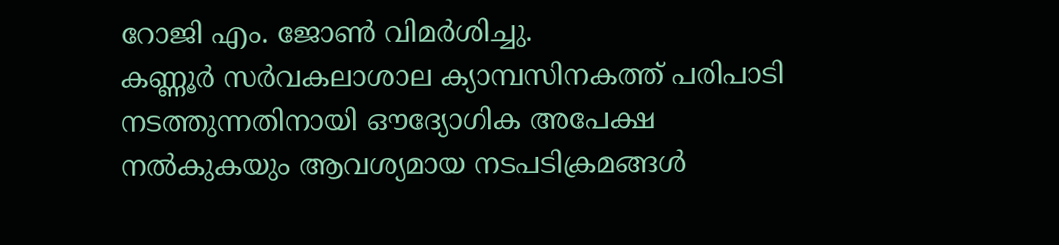റോജി എം. ജോൺ വിമർശിച്ചു.
കണ്ണൂർ സർവകലാശാല ക്യാമ്പസിനകത്ത് പരിപാടി നടത്തുന്നതിനായി ഔദ്യോഗിക അപേക്ഷ നൽകുകയും ആവശ്യമായ നടപടിക്രമങ്ങൾ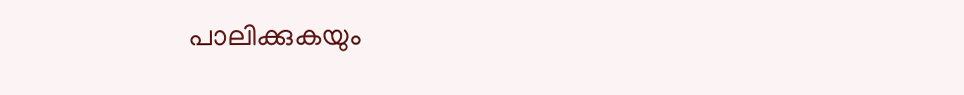പാലിക്കുകയും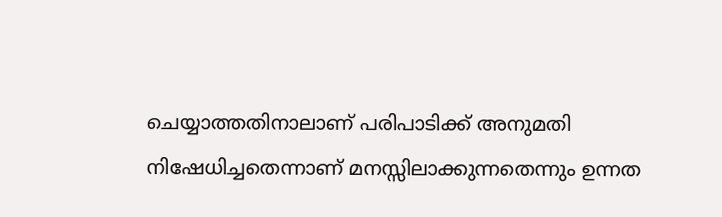ചെയ്യാത്തതിനാലാണ് പരിപാടിക്ക് അനുമതി നിഷേധിച്ചതെന്നാണ് മനസ്സിലാക്കുന്നതെന്നും ഉന്നത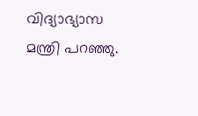വിദ്യാഭ്യാസ മന്ത്രി പറഞ്ഞു.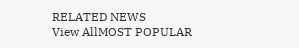RELATED NEWS
View AllMOST POPULAR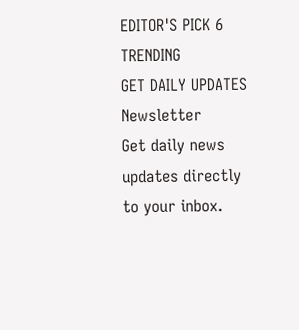EDITOR'S PICK 6
TRENDING
GET DAILY UPDATES
Newsletter
Get daily news updates directly to your inbox.